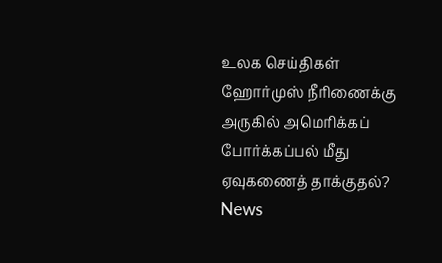உலக செய்திகள்
ஹோர்முஸ் நீரிணைக்கு அருகில் அமெரிக்கப் போர்க்கப்பல் மீது ஏவுகணைத் தாக்குதல்?
News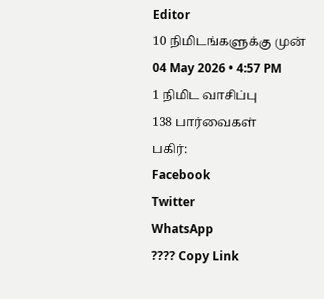Editor
10 நிமிடங்களுக்கு முன்
04 May 2026 • 4:57 PM
1 நிமிட வாசிப்பு
138 பார்வைகள்
பகிர்:
Facebook
Twitter
WhatsApp
???? Copy Link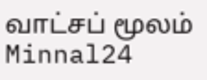வாட்சப் மூலம் Minnal24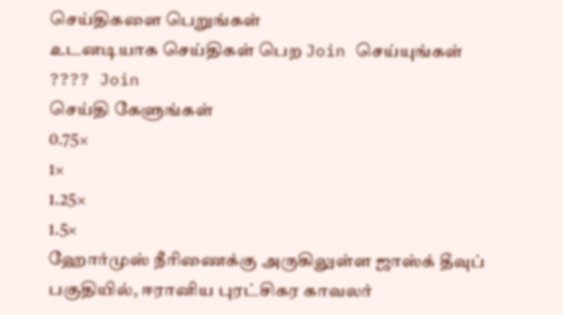செய்திகளை பெறுங்கள்
உடனடியாக செய்திகள் பெற Join செய்யுங்கள்
???? Join
செய்தி கேளுங்கள்
0.75×
1×
1.25×
1.5×
ஹோர்முஸ் நீரிணைக்கு அருகிலுள்ள ஜாஸ்க் தீவுப் பகுதியில், ஈரானிய புரட்சிகர காவலர்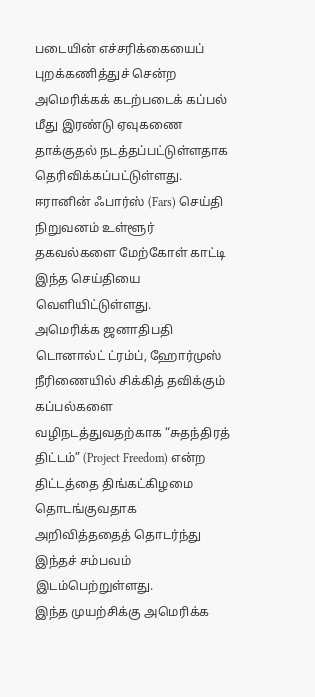படையின் எச்சரிக்கையைப் புறக்கணித்துச் சென்ற அமெரிக்கக் கடற்படைக் கப்பல் மீது இரண்டு ஏவுகணை தாக்குதல் நடத்தப்பட்டுள்ளதாக தெரிவிக்கப்பட்டுள்ளது.
ஈரானின் ஃபார்ஸ் (Fars) செய்தி நிறுவனம் உள்ளூர் தகவல்களை மேற்கோள் காட்டி இந்த செய்தியை வெளியிட்டுள்ளது.
அமெரிக்க ஜனாதிபதி டொனால்ட் ட்ரம்ப், ஹோர்முஸ் நீரிணையில் சிக்கித் தவிக்கும் கப்பல்களை வழிநடத்துவதற்காக “சுதந்திரத் திட்டம்” (Project Freedom) என்ற திட்டத்தை திங்கட்கிழமை தொடங்குவதாக அறிவித்ததைத் தொடர்ந்து இந்தச் சம்பவம் இடம்பெற்றுள்ளது.
இந்த முயற்சிக்கு அமெரிக்க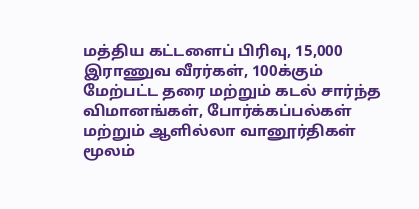மத்திய கட்டளைப் பிரிவு, 15,000 இராணுவ வீரர்கள், 100க்கும் மேற்பட்ட தரை மற்றும் கடல் சார்ந்த விமானங்கள், போர்க்கப்பல்கள் மற்றும் ஆளில்லா வானூர்திகள் மூலம்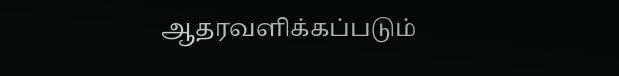ஆதரவளிக்கப்படும்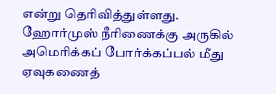என்று தெரிவித்துள்ளது.
ஹோர்முஸ் நீரிணைக்கு அருகில் அமெரிக்கப் போர்க்கப்பல் மீது ஏவுகணைத்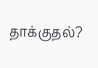தாக்குதல்?